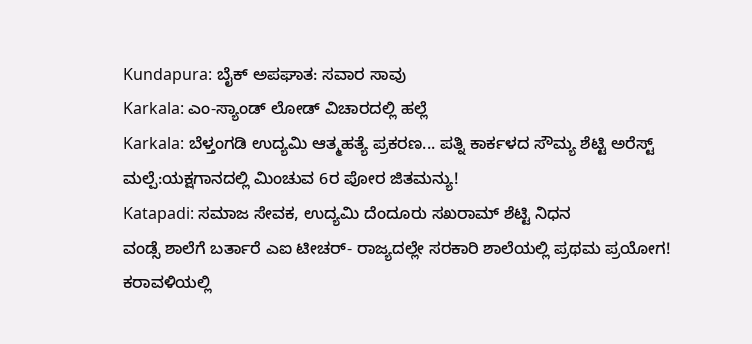Kundapura: ಬೈಕ್ ಅಪಘಾತ: ಸವಾರ ಸಾವು
Karkala: ಎಂ-ಸ್ಯಾಂಡ್ ಲೋಡ್ ವಿಚಾರದಲ್ಲಿ ಹಲ್ಲೆ
Karkala: ಬೆಳ್ತಂಗಡಿ ಉದ್ಯಮಿ ಆತ್ಮಹತ್ಯೆ ಪ್ರಕರಣ... ಪತ್ನಿ ಕಾರ್ಕಳದ ಸೌಮ್ಯ ಶೆಟ್ಟಿ ಅರೆಸ್ಟ್
ಮಲ್ಪೆ:ಯಕ್ಷಗಾನದಲ್ಲಿ ಮಿಂಚುವ 6ರ ಪೋರ ಜಿತಮನ್ಯು!
Katapadi: ಸಮಾಜ ಸೇವಕ, ಉದ್ಯಮಿ ದೆಂದೂರು ಸಖರಾಮ್ ಶೆಟ್ಟಿ ನಿಧನ
ವಂಡ್ಸೆ ಶಾಲೆಗೆ ಬರ್ತಾರೆ ಎಐ ಟೀಚರ್- ರಾಜ್ಯದಲ್ಲೇ ಸರಕಾರಿ ಶಾಲೆಯಲ್ಲಿ ಪ್ರಥಮ ಪ್ರಯೋಗ!
ಕರಾವಳಿಯಲ್ಲಿ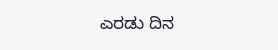ಎರಡು ದಿನ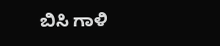ಬಿಸಿ ಗಾಳಿ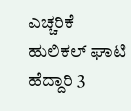ಎಚ್ಚರಿಕೆ
ಹುಲಿಕಲ್ ಘಾಟಿ ಹೆದ್ದಾರಿ 3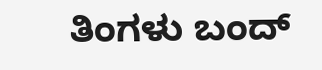ತಿಂಗಳು ಬಂದ್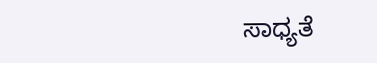ಸಾಧ್ಯತೆ